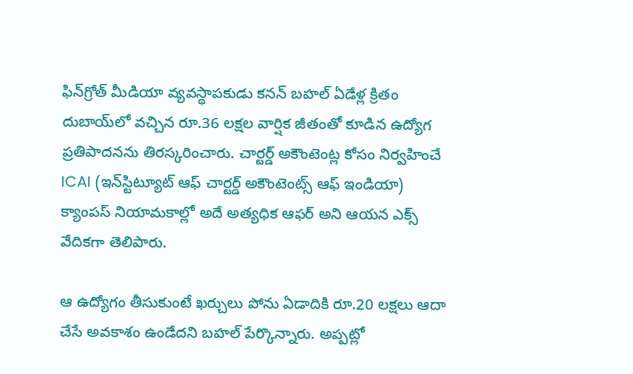ఫిన్‌గ్రోత్‌ మీడియా వ్యవస్థాపకుడు కనన్‌ బహల్‌ ఏడేళ్ల క్రితం దుబాయ్‌లో వచ్చిన రూ.36 లక్షల వార్షిక జీతంతో కూడిన ఉద్యోగ ప్రతిపాదనను తిరస్కరించారు. చార్టర్డ్ అకౌంటెంట్ల కోసం నిర్వహించే ICAI (ఇన్‌స్టిట్యూట్ ఆఫ్ చార్టర్డ్ అకౌంటెంట్స్ ఆఫ్ ఇండియా) క్యాంపస్ నియామకాల్లో అదే అత్యధిక ఆఫర్ అని ఆయన ఎక్స్‌ వేదికగా తెలిపారు.

ఆ ఉద్యోగం తీసుకుంటే ఖర్చులు పోను ఏడాదికి రూ.20 లక్షలు ఆదా చేసే అవకాశం ఉండేదని బహల్‌ పేర్కొన్నారు. అప్పట్లో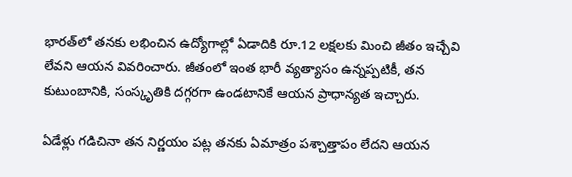భారత్‌లో తనకు లభించిన ఉద్యోగాల్లో ఏడాదికి రూ.12 లక్షలకు మించి జీతం ఇచ్చేవి లేవని ఆయన వివరించారు. జీతంలో ఇంత భారీ వ్యత్యాసం ఉన్నప్పటికీ, తన కుటుంబానికి, సంస్కృతికి దగ్గరగా ఉండటానికే ఆయన ప్రాధాన్యత ఇచ్చారు.

ఏడేళ్లు గడిచినా తన నిర్ణయం పట్ల తనకు ఏమాత్రం పశ్చాత్తాపం లేదని ఆయన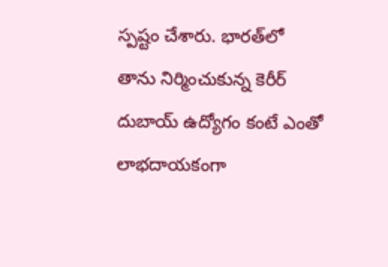స్పష్టం చేశారు. భారత్‌లో తాను నిర్మించుకున్న కెరీర్ దుబాయ్ ఉద్యోగం కంటే ఎంతో లాభదాయకంగా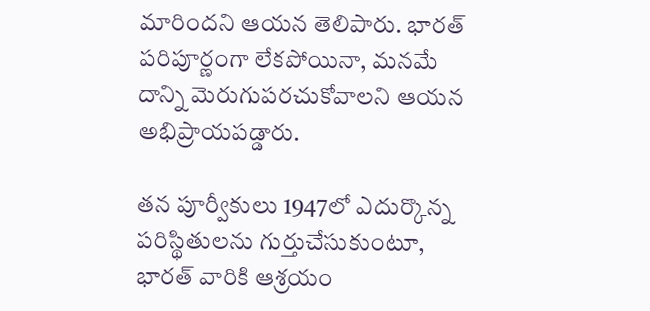మారిందని ఆయన తెలిపారు. భారత్‌ పరిపూర్ణంగా లేకపోయినా, మనమే దాన్ని మెరుగుపరచుకోవాలని ఆయన అభిప్రాయపడ్డారు.

తన పూర్వీకులు 1947లో ఎదుర్కొన్న పరిస్థితులను గుర్తుచేసుకుంటూ, భారత్ వారికి ఆశ్రయం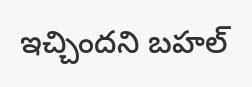ఇచ్చిందని బహల్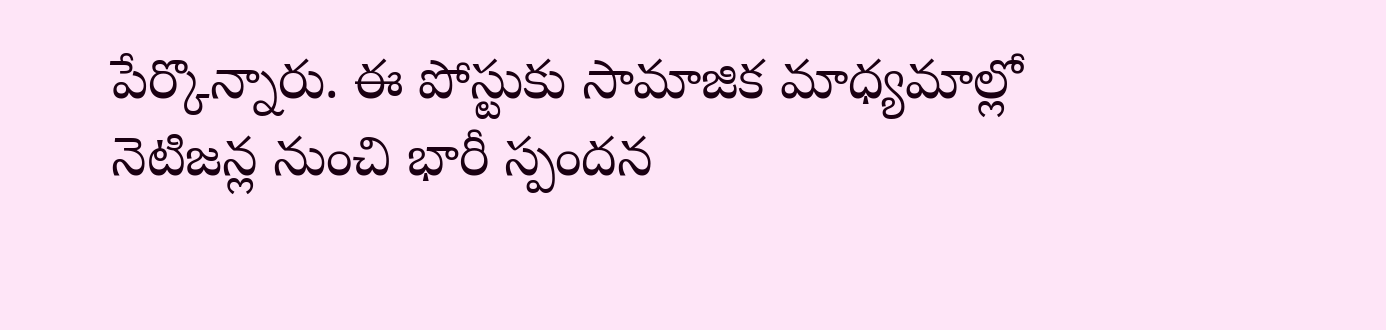పేర్కొన్నారు. ఈ పోస్టుకు సామాజిక మాధ్యమాల్లో నెటిజన్ల నుంచి భారీ స్పందన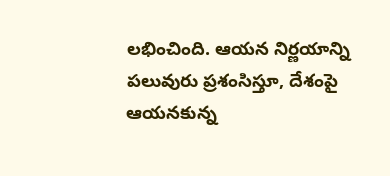లభించింది. ఆయన నిర్ణయాన్ని పలువురు ప్రశంసిస్తూ, దేశంపై ఆయనకున్న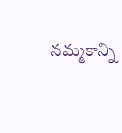నమ్మకాన్ని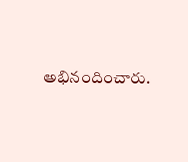అభినందించారు.